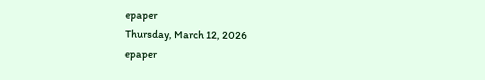epaper
Thursday, March 12, 2026
epaper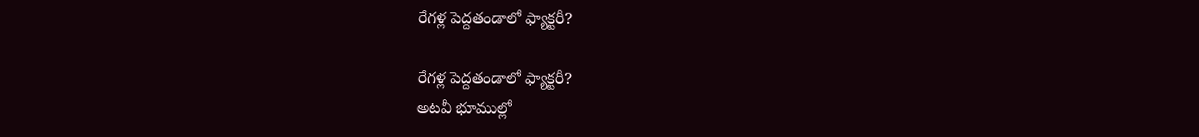రేగళ్ల పెద్దతండాలో ఫ్యాక్టరీ?

రేగళ్ల పెద్దతండాలో ఫ్యాక్టరీ?
అటవీ భూముల్లో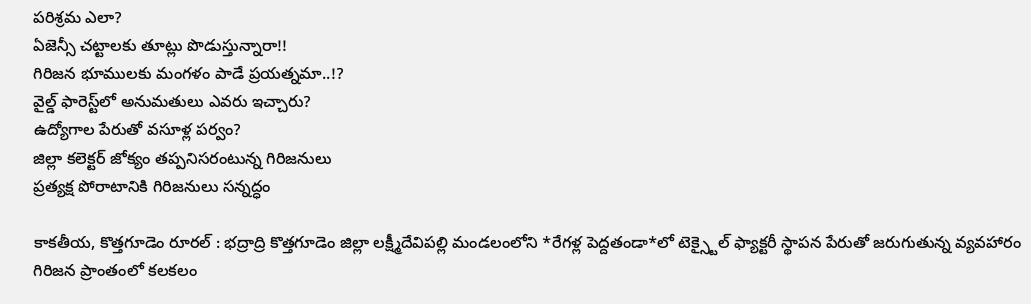పరిశ్రమ ఎలా?
ఏజెన్సీ చట్టాలకు తూట్లు పొడుస్తున్నారా!!
గిరిజన భూములకు మంగళం పాడే ప్రయత్న‌మా..!?
వైల్డ్ ఫారెస్ట్‌లో అనుమతులు ఎవరు ఇచ్చారు?
ఉద్యోగాల పేరుతో వసూళ్ల పర్వం?
జిల్లా కలెక్టర్ జోక్యం తప్పనిసరంటున్న గిరిజ‌నులు
ప్రత్యక్ష పోరాటానికి గిరిజనులు స‌న్న‌ద్ధం

కాకతీయ, కొత్తగూడెం రూరల్ : భద్రాద్రి కొత్తగూడెం జిల్లా లక్ష్మీదేవిపల్లి మండలంలోని *రేగళ్ల పెద్దతండా*లో టెక్స్టైల్ ఫ్యాక్టరీ స్థాపన పేరుతో జరుగుతున్న వ్యవహారం గిరిజన ప్రాంతంలో కలకలం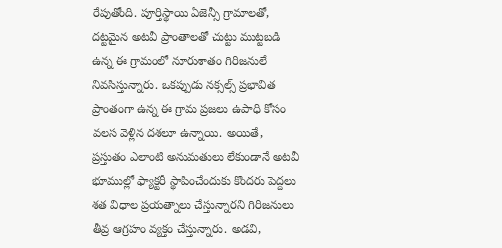రేపుతోంది. పూర్తిస్థాయి ఏజెన్సీ గ్రామాలతో, దట్టమైన అటవీ ప్రాంతాలతో చుట్టు ముట్టబడి ఉన్న ఈ గ్రామంలో నూరుశాతం గిరిజనులే నివసిస్తున్నారు. ఒకప్పుడు నక్సల్స్ ప్రభావిత ప్రాంతంగా ఉన్న ఈ గ్రామ ప్రజలు ఉపాధి కోసం వలస వెళ్లిన దశలూ ఉన్నాయి. అయితే, ప్రస్తుతం ఎలాంటి అనుమతులు లేకుండానే అటవీ భూముల్లో ఫ్యాక్టరీ స్థాపించేందుకు కొందరు పెద్దలు శత విధాల ప్రయత్నాలు చేస్తున్నారని గిరిజనులు తీవ్ర ఆగ్రహం వ్యక్తం చేస్తున్నారు. అడవి,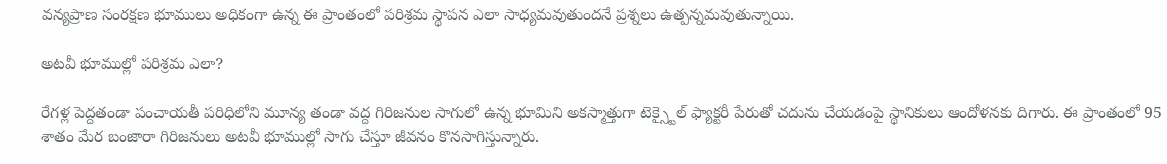వన్యప్రాణ సంరక్షణ భూములు అధికంగా ఉన్న ఈ ప్రాంతంలో పరిశ్రమ స్థాపన ఎలా సాధ్యమవుతుందనే ప్రశ్నలు ఉత్పన్నమవుతున్నాయి.

అటవీ భూముల్లో పరిశ్రమ ఎలా?

రేగళ్ల పెద్దతండా పంచాయతీ పరిధిలోని మూన్య తండా వద్ద గిరిజనుల సాగులో ఉన్న భూమిని అకస్మాత్తుగా టెక్స్టైల్ ఫ్యాక్టరీ పేరుతో చదును చేయడంపై స్థానికులు ఆందోళనకు దిగారు. ఈ ప్రాంతంలో 95 శాతం మేర బంజారా గిరిజనులు అటవీ భూముల్లో సాగు చేస్తూ జీవనం కొనసాగిస్తున్నారు.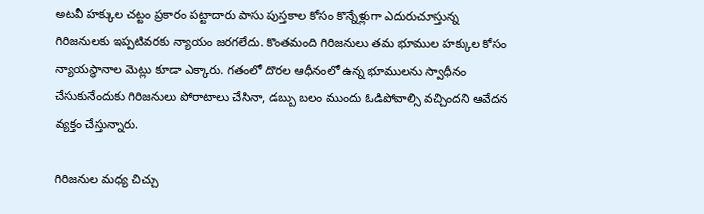అటవీ హక్కుల చట్టం ప్రకారం పట్టాదారు పాసు పుస్తకాల కోసం కొన్నేళ్లుగా ఎదురుచూస్తున్న గిరిజనులకు ఇప్పటివరకు న్యాయం జరగలేదు. కొంతమంది గిరిజనులు తమ భూముల హక్కుల కోసం న్యాయస్థానాల మెట్లు కూడా ఎక్కారు. గతంలో దొరల ఆధీనంలో ఉన్న భూములను స్వాధీనం చేసుకునేందుకు గిరిజనులు పోరాటాలు చేసినా, డబ్బు బలం ముందు ఓడిపోవాల్సి వచ్చిందని ఆవేదన వ్యక్తం చేస్తున్నారు.

గిరిజనుల మధ్య చిచ్చు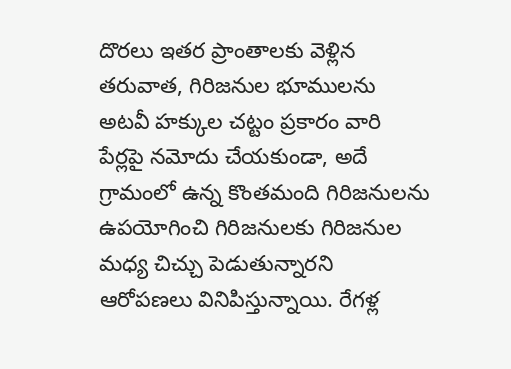దొరలు ఇతర ప్రాంతాలకు వెళ్లిన తరువాత, గిరిజనుల భూములను అటవీ హక్కుల చట్టం ప్రకారం వారి పేర్లపై నమోదు చేయకుండా, అదే గ్రామంలో ఉన్న కొంతమంది గిరిజనులను ఉపయోగించి గిరిజనులకు గిరిజనుల మధ్య చిచ్చు పెడుతున్నారని ఆరోపణలు వినిపిస్తున్నాయి. రేగళ్ల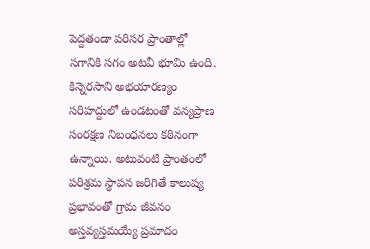పెద్దతండా పరిసర ప్రాంతాల్లో సగానికి సగం అటవీ భూమి ఉంది. కిన్నెరసాని అభయారణ్యం సరిహద్దులో ఉండటంతో వన్యప్రాణ సంరక్షణ నిబంధనలు కఠినంగా ఉన్నాయి. అటువంటి ప్రాంతంలో పరిశ్రమ స్థాపన జరిగితే కాలుష్య ప్రభావంతో గ్రామ జీవనం అస్తవ్యస్తమయ్యే ప్రమాదం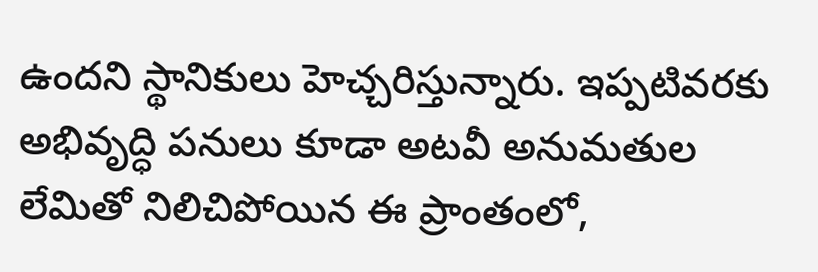ఉందని స్థానికులు హెచ్చరిస్తున్నారు. ఇప్పటివరకు అభివృద్ధి పనులు కూడా అటవీ అనుమతుల లేమితో నిలిచిపోయిన ఈ ప్రాంతంలో,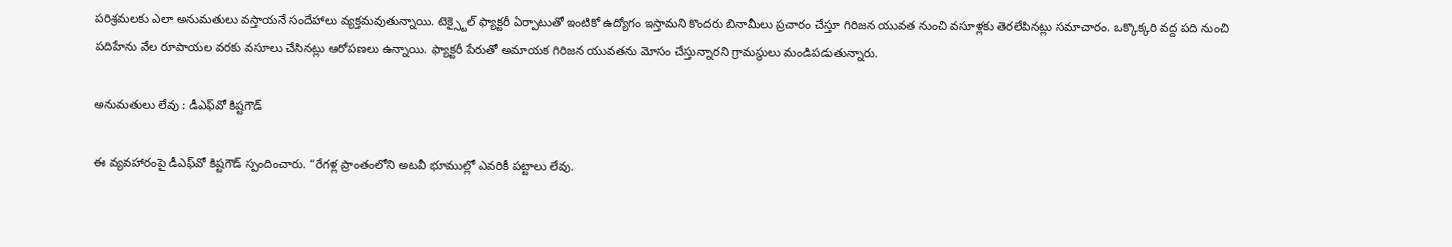పరిశ్రమలకు ఎలా అనుమతులు వస్తాయనే సందేహాలు వ్యక్తమవుతున్నాయి. టెక్స్టైల్ ఫ్యాక్టరీ ఏర్పాటుతో ఇంటికో ఉద్యోగం ఇస్తామని కొందరు బినామీలు ప్రచారం చేస్తూ గిరిజన యువత నుంచి వసూళ్లకు తెరలేపినట్లు సమాచారం. ఒక్కొక్కరి వద్ద పది నుంచి పదిహేను వేల రూపాయల వరకు వసూలు చేసినట్లు ఆరోపణలు ఉన్నాయి. ఫ్యాక్టరీ పేరుతో అమాయక గిరిజన యువతను మోసం చేస్తున్నారని గ్రామస్థులు మండిపడుతున్నారు.

అనుమతులు లేవు : డీఎఫ్‌వో కిష్ట‌గౌడ్‌

ఈ వ్యవహారంపై డీఎఫ్‌వో కిష్ట‌గౌడ్ స్పందించారు. “రేగళ్ల ప్రాంతంలోని అటవీ భూముల్లో ఎవరికీ పట్టాలు లేవు.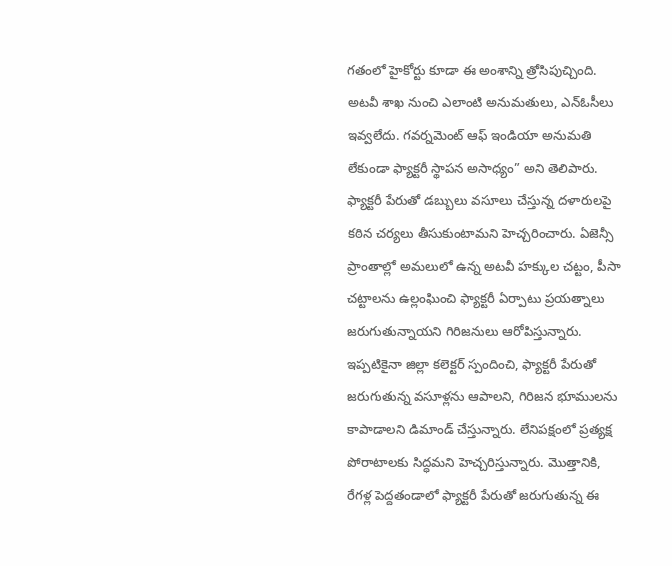గతంలో హైకోర్టు కూడా ఈ అంశాన్ని త్రోసిపుచ్చింది. అటవీ శాఖ నుంచి ఎలాంటి అనుమతులు, ఎన్ఓసీలు ఇవ్వలేదు. గవర్నమెంట్ ఆఫ్ ఇండియా అనుమతి లేకుండా ఫ్యాక్టరీ స్థాపన అసాధ్యం” అని తెలిపారు. ఫ్యాక్టరీ పేరుతో డబ్బులు వసూలు చేస్తున్న దళారులపై కఠిన చర్యలు తీసుకుంటామని హెచ్చరించారు. ఏజెన్సీ ప్రాంతాల్లో అమలులో ఉన్న అటవీ హక్కుల చట్టం, పీసా చట్టాలను ఉల్లంఘించి ఫ్యాక్టరీ ఏర్పాటు ప్రయత్నాలు జరుగుతున్నాయని గిరిజనులు ఆరోపిస్తున్నారు. ఇప్పటికైనా జిల్లా కలెక్టర్ స్పందించి, ఫ్యాక్టరీ పేరుతో జరుగుతున్న వసూళ్లను ఆపాలని, గిరిజన భూములను కాపాడాలని డిమాండ్ చేస్తున్నారు. లేనిపక్షంలో ప్రత్యక్ష పోరాటాలకు సిద్ధమని హెచ్చరిస్తున్నారు. మొత్తానికి, రేగళ్ల పెద్దతండాలో ఫ్యాక్టరీ పేరుతో జరుగుతున్న ఈ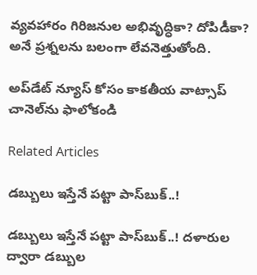వ్యవహారం గిరిజనుల అభివృద్ధికా? దోపిడీకా? అనే ప్రశ్నలను బలంగా లేవనెత్తుతోంది.

అప్‌డేట్ న్యూస్ కోసం కాక‌తీయ వాట్సాప్ చానెల్‌ను ఫాలోకండి

Related Articles

డబ్బులు ఇస్తేనే పట్టా పాస్‌బుక్..!

డబ్బులు ఇస్తేనే పట్టా పాస్‌బుక్..! దళారుల ద్వారా డబ్బుల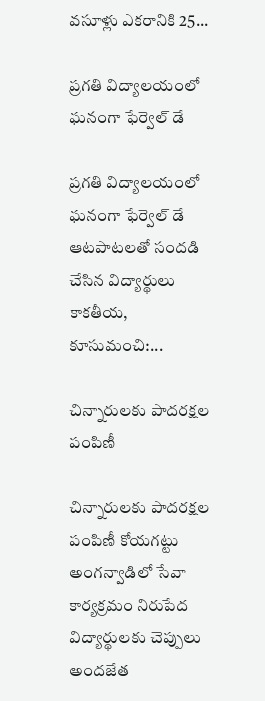వసూళ్లు ఎకరానికి 25...

ప్రగతి విద్యాలయంలో ఘనంగా ఫేర్వెల్ డే

ప్రగతి విద్యాలయంలో ఘనంగా ఫేర్వెల్ డే ఆటపాటలతో సందడి చేసిన విద్యార్థులు కాకతీయ, కూసుమంచి:...

చిన్నారులకు పాదరక్షల పంపిణీ

చిన్నారులకు పాదరక్షల పంపిణీ కోయగట్టు అంగన్వాడిలో సేవా కార్యక్రమం నిరుపేద విద్యార్థులకు చెప్పులు అందజేత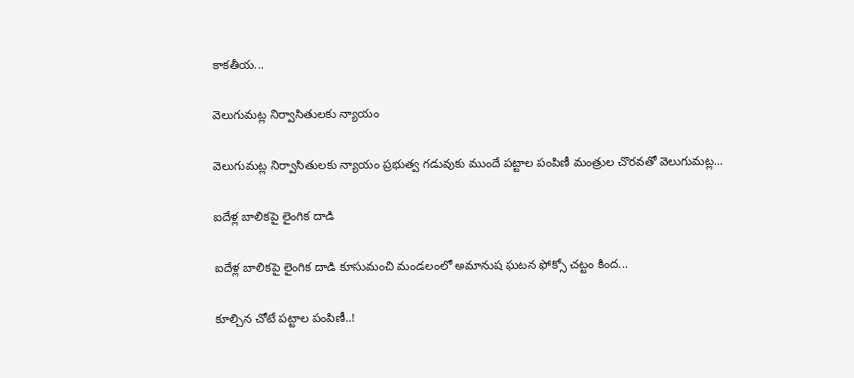కాకతీయ...

వెలుగుమట్ల నిర్వాసితులకు న్యాయం

వెలుగుమట్ల నిర్వాసితులకు న్యాయం ప్రభుత్వ గడువుకు ముందే పట్టాల పంపిణీ మంత్రుల చొరవతో వెలుగుమ‌ట్ల‌...

ఐదేళ్ల బాలికపై లైంగిక దాడి

ఐదేళ్ల బాలికపై లైంగిక దాడి కూసుమంచి మండలంలో అమానుష ఘటన ఫోక్సో చట్టం కింద...

కూల్చిన చోటే పట్టాల పంపిణీ..!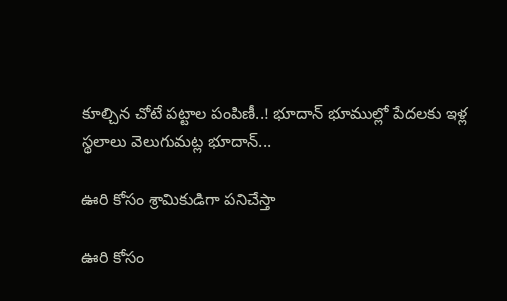కూల్చిన చోటే పట్టాల పంపిణీ..! భూదాన్ భూముల్లో పేదలకు ఇళ్ల స్థలాలు వెలుగుమట్ల భూదాన్...

ఊరి కోసం శ్రామికుడిగా పనిచేస్తా

ఊరి కోసం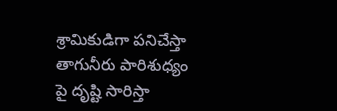శ్రామికుడిగా పనిచేస్తా తాగునీరు పారిశుధ్యం పై దృష్టి సారిస్తా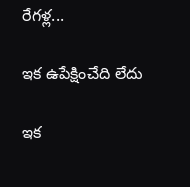రేగళ్ల...

ఇక ఉపేక్షించేది లేదు

ఇక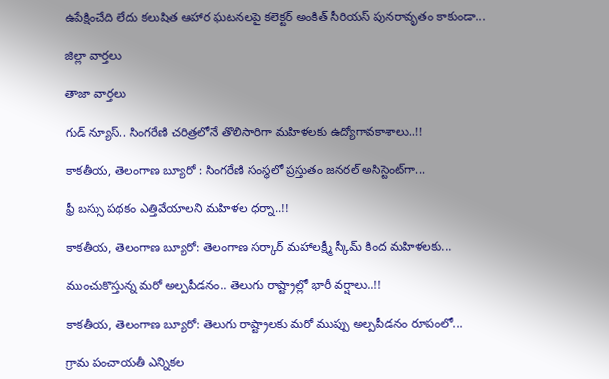ఉపేక్షించేది లేదు కలుషిత ఆహార ఘటనలపై కలెక్టర్ అంకిత్ సీరియ‌స్‌ పున‌రావృతం కాకుండా...

జిల్లా వార్త‌లు

తాజా వార్త‌లు

గుడ్ న్యూస్.. సింగరేణి చరిత్రలోనే తొలిసారిగా మ‌హిళ‌ల‌కు ఉద్యోగావ‌కాశాలు..!!

కాక‌తీయ‌, తెలంగాణ బ్యూరో : సింగరేణి సంస్థలో ప్రస్తుతం జనరల్ అసిస్టెంట్‌గా...

ఫ్రీ బస్సు పథకం ఎత్తివేయాలని మహిళల ధర్నా..!!

కాకతీయ, తెలంగాణ బ్యూరో: తెలంగాణ సర్కార్ మహాలక్ష్మీ స్కీమ్ కింద మహిళలకు...

ముంచుకొస్తున్న మరో అల్పపీడనం.. తెలుగు రాష్ట్రాల్లో భారీ వర్షాలు..!!

కాకతీయ, తెలంగాణ బ్యూరో: తెలుగు రాష్ట్రాలకు మరో ముప్పు అల్పపీడనం రూపంలో...

గ్రామ పంచాయ‌తీ ఎన్నిక‌ల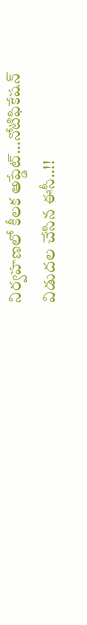నిర్వ‌హ‌ణ‌లో కీల‌క అప్డేట్‌…నోటిఫికేషన్ విడుదల చేసిన ఈసీ..!!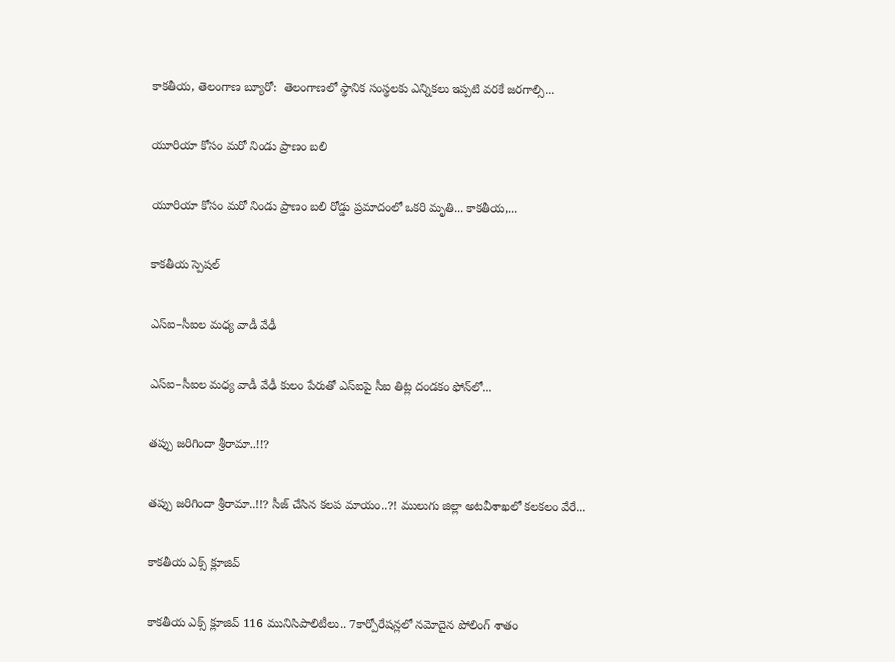కాకతీయ, తెలంగాణ బ్యూరో:  తెలంగాణలో స్థానిక సంస్థలకు ఎన్నికలు ఇప్పటి వరకే జరగాల్సి...

యూరియా కోసం మరో నిండు ప్రాణం బలి

యూరియా కోసం మరో నిండు ప్రాణం బలి రోడ్డు ప్రమాదంలో ఒకరి మృతి... కాకతీయ,...

కాక‌తీయ స్పెష‌ల్‌

ఎస్ఐ–సీఐల మ‌ధ్య వాడీ వేఢీ

ఎస్ఐ–సీఐల మ‌ధ్య వాడీ వేఢీ కులం పేరుతో ఎస్ఐపై సీఐ తిట్ల దండ‌కం ఫోన్‌లో...

త‌ప్పు జ‌రిగిందా శ్రీరామా..!!?

త‌ప్పు జ‌రిగిందా శ్రీరామా..!!? సీజ్ చేసిన క‌ల‌ప‌ మాయం..?! ములుగు జిల్లా అట‌వీశాఖ‌లో క‌ల‌క‌లం వేరే...

కాక‌తీయ ఎక్స్ క్లూజివ్

కాక‌తీయ ఎక్స్ క్లూజివ్ 116 మునిసిపాలిటీలు.. 7కార్పోరేష‌న్ల‌లో న‌మోదైన పోలింగ్ శాతం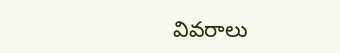వివ‌రాలు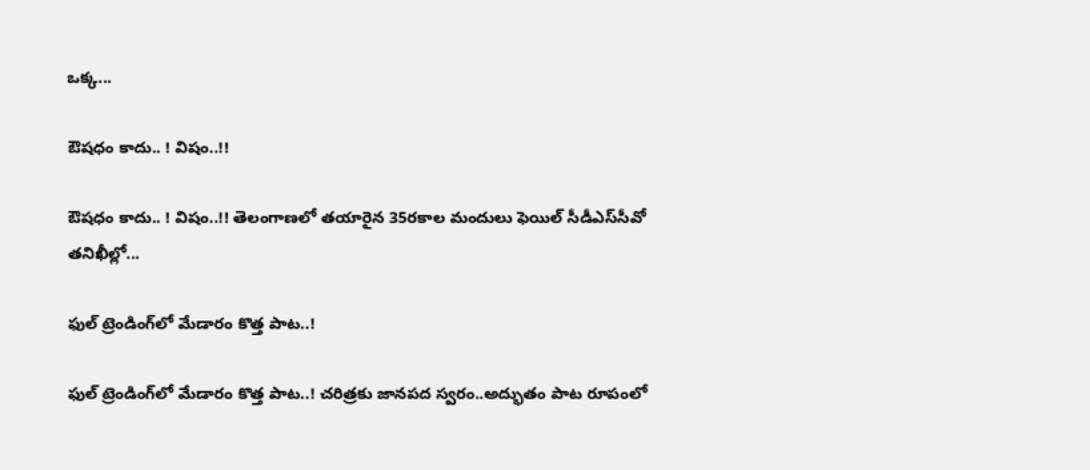ఒక్క...

ఔష‌ధం కాదు.. ! విషం..!!

ఔష‌ధం కాదు.. ! విషం..!! తెలంగాణలో తయారైన 35ర‌కాల మందులు ఫెయిల్‌ సీడీఎస్‌సీవో తనిఖీల్లో...

ఫుల్ ట్రెండింగ్‌లో మేడారం కొత్త పాట..!

ఫుల్ ట్రెండింగ్‌లో మేడారం కొత్త పాట..! చరిత్రకు జానపద స్వరం..అద్భుతం పాట రూపంలో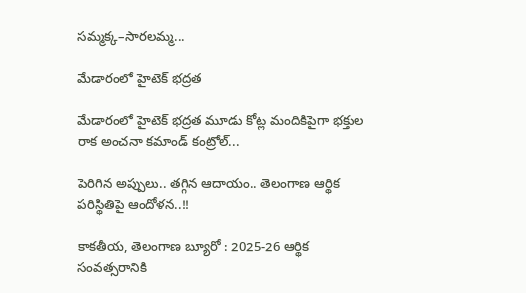సమ్మక్క–సారలమ్మ...

మేడారంలో హైటెక్ భద్రత

మేడారంలో హైటెక్ భద్రత మూడు కోట్ల మందికిపైగా భక్తుల రాక అంచనా కమాండ్ కంట్రోల్...

పెరిగిన అప్పులు.. తగ్గిన ఆదాయం.. తెలంగాణ ఆర్థిక పరిస్థితిపై ఆందోళన..!!

కాకతీయ, తెలంగాణ బ్యూరో : 2025-26 ఆర్థిక సంవత్సరానికి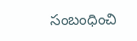సంబంధించి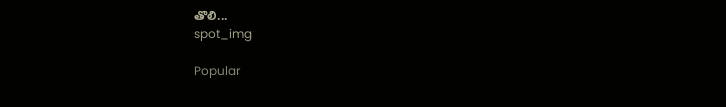తొలి...
spot_img

Popular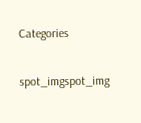Categories

spot_imgspot_img